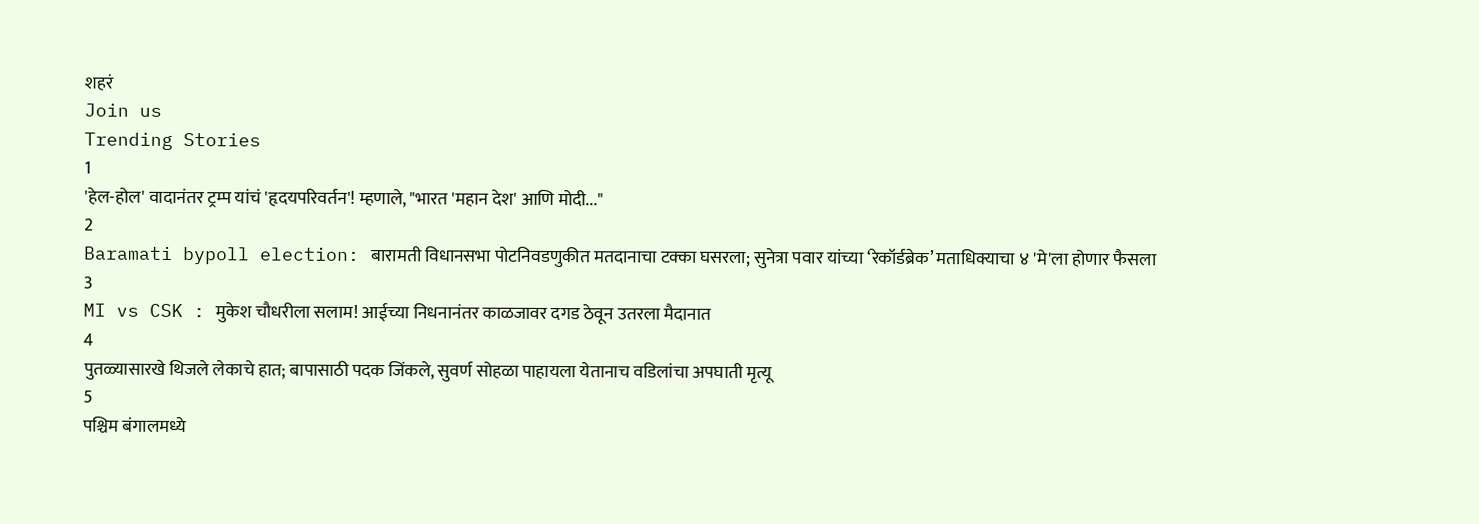शहरं
Join us
Trending Stories
1
'हेल-होल' वादानंतर ट्रम्प यांचं 'हृदयपरिवर्तन'! म्हणाले, "भारत 'महान देश' आणि मोदी..."
2
Baramati bypoll election: बारामती विधानसभा पोटनिवडणुकीत मतदानाचा टक्का घसरला; सुनेत्रा पवार यांच्या ‘रेकॉर्डब्रेक’ मताधिक्याचा ४ 'मे'ला होणार फैसला
3
MI vs CSK : मुकेश चौधरीला सलाम! आईच्या निधनानंतर काळजावर दगड ठेवून उतरला मैदानात
4
पुतळ्यासारखे थिजले लेकाचे हात; बापासाठी पदक जिंकले, सुवर्ण सोहळा पाहायला येतानाच वडिलांचा अपघाती मृत्यू
5
पश्चिम बंगालमध्ये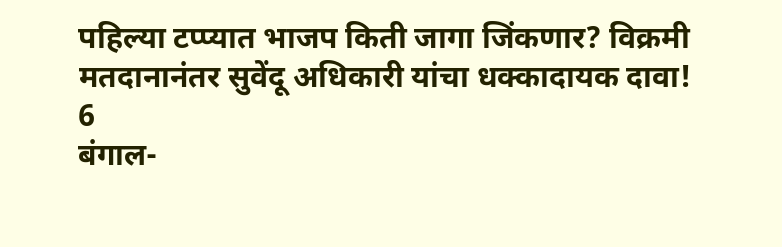पहिल्या टप्प्यात भाजप किती जागा जिंकणार? विक्रमी मतदानानंतर सुवेंदू अधिकारी यांचा धक्कादायक दावा!
6
बंगाल-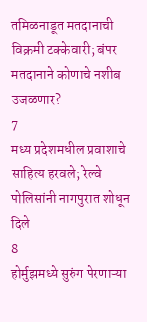तमिळनाडूत मतदानाची विक्रमी टक्केवारी; बंपर मतदानाने कोणाचे नशीब उजळणार?
7
मध्य प्रदेशमधील प्रवाशाचे साहित्य हरवले; रेल्वे पोलिसांनी नागपुरात शोधून दिले
8
होर्मुझमध्ये सुरुंग पेरणाऱ्या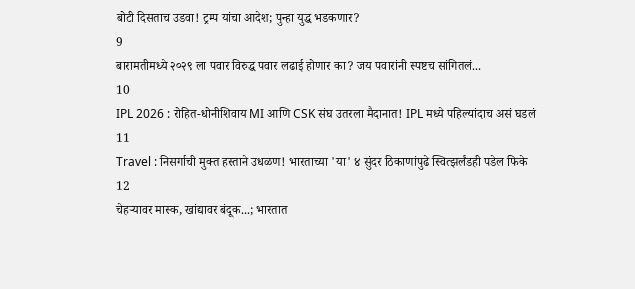बोटी दिसताच उडवा! ट्रम्प यांचा आदेश; पुन्हा युद्ध भडकणार?
9
बारामतीमध्ये २०२९ ला पवार विरुद्ध पवार लढाई होणार का? जय पवारांनी स्पष्टच सांगितलं...
10
IPL 2026 : रोहित-धोनीशिवाय MI आणि CSK संघ उतरला मैदानात! IPL मध्ये पहिल्यांदाच असं घडलं
11
Travel : निसर्गाची मुक्त हस्ताने उधळण! भारताच्या 'या' ४ सुंदर ठिकाणांपुढे स्वित्झर्लंडही पडेल फिके
12
चेहऱ्यावर मास्क, खांद्यावर बंदूक...; भारतात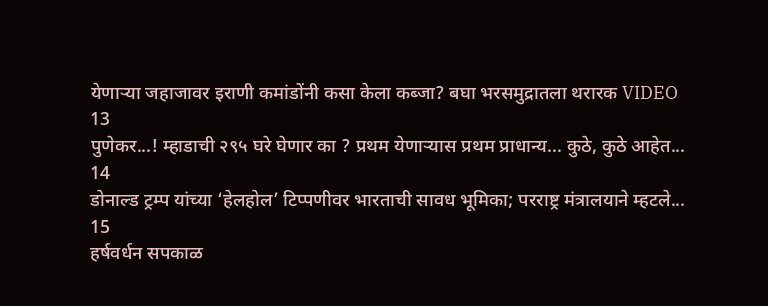येणाऱ्या जहाजावर इराणी कमांडोंनी कसा केला कब्जा? बघा भरसमुद्रातला थरारक VIDEO
13
पुणेकर...! म्हाडाची २९५ घरे घेणार का ? प्रथम येणाऱ्यास प्रथम प्राधान्य... कुठे, कुठे आहेत...
14
डोनाल्ड ट्रम्प यांच्या ‘हेलहोल’ टिप्पणीवर भारताची सावध भूमिका; परराष्ट्र मंत्रालयाने म्हटले...
15
हर्षवर्धन सपकाळ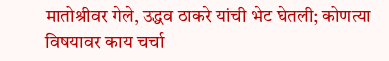मातोश्रीवर गेले, उद्धव ठाकरे यांची भेट घेतली; कोणत्या विषयावर काय चर्चा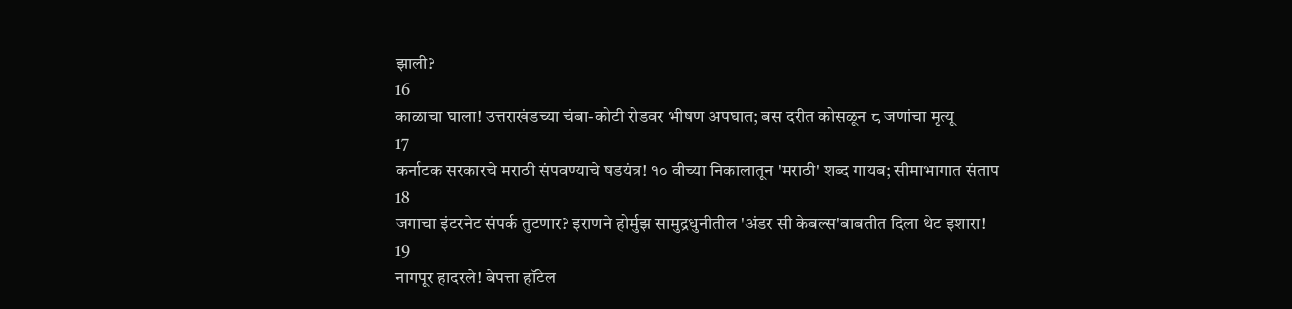झाली?
16
काळाचा घाला! उत्तराखंडच्या चंबा-कोटी रोडवर भीषण अपघात; बस दरीत कोसळून ८ जणांचा मृत्यू
17
कर्नाटक सरकारचे मराठी संपवण्याचे षडयंत्र! १० वीच्या निकालातून 'मराठी' शब्द गायब; सीमाभागात संताप
18
जगाचा इंटरनेट संपर्क तुटणार? इराणने होर्मुझ सामुद्रधुनीतील 'अंडर सी केबल्स'बाबतीत दिला थेट इशारा!
19
नागपूर हादरले! बेपत्ता हॉटेल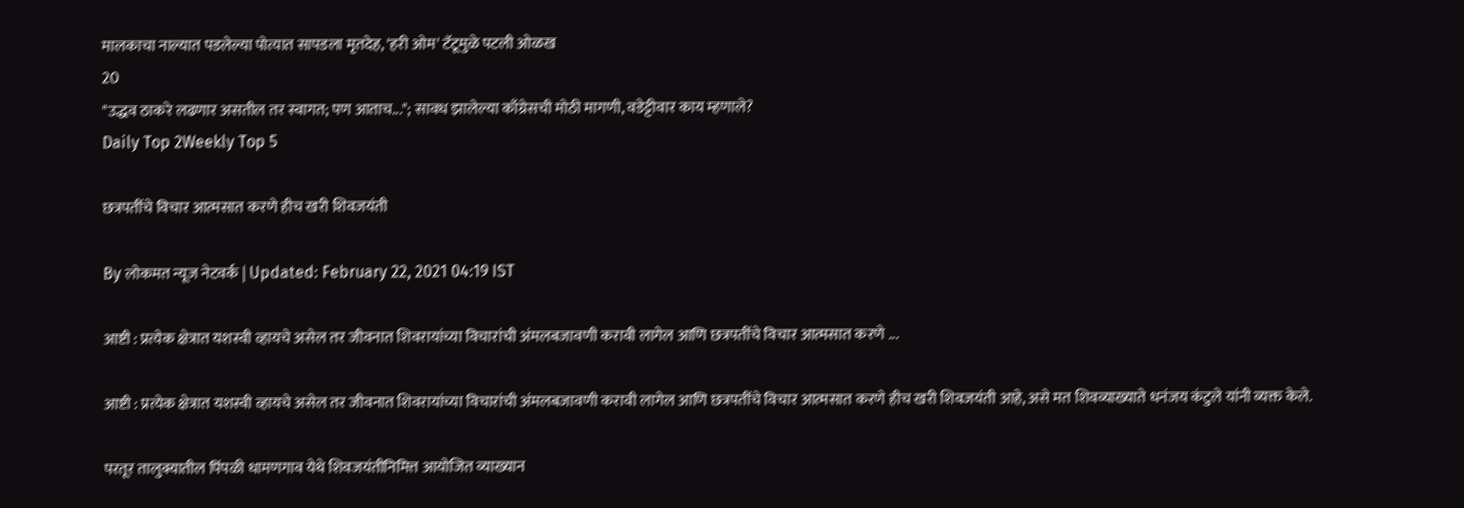मालकाचा नाल्यात पडलेल्या पोत्यात सापडला मृतदेह, 'हरी ओम' टॅटूमुळे पटली ओळख
20
"उद्धव ठाकरे लढणार असतील तर स्वागत; पण आताच..."; सावध झालेल्या काँग्रेसची मोठी मागणी, वडेट्टीवार काय म्हणाले?
Daily Top 2Weekly Top 5

छत्रपतींचे विचार आत्मसात करणे हीच खरी शिवजयंती

By लोकमत न्यूज नेटवर्क | Updated: February 22, 2021 04:19 IST

आष्टी : प्रत्येक क्षेत्रात यशस्वी व्हायचे असेल तर जीवनात शिवरायांच्या विचारांची अंमलबजावणी करावी लागेल आणि छत्रपतींचे विचार आत्मसात करणे ...

आष्टी : प्रत्येक क्षेत्रात यशस्वी व्हायचे असेल तर जीवनात शिवरायांच्या विचारांची अंमलबजावणी करावी लागेल आणि छत्रपतींचे विचार आत्मसात करणे हीच खरी शिवजयंती आहे, असे मत शिवव्याख्याते धनंजय कंटुले यांनी व्यक्त केले.

परतूर तालुक्यातील पिंपळी धामणगाव येथे शिवजयंतीनिमित्त आयोजित व्याख्यान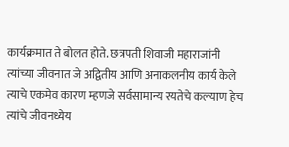कार्यक्रमात ते बोलत होते. छत्रपती शिवाजी महाराजांनी त्यांच्या जीवनात जे अद्वितीय आणि अनाकलनीय कार्य केले त्याचे एकमेव कारण म्हणजे सर्वसामान्य रयतेचे कल्याण हेच त्यांचे जीवनध्येय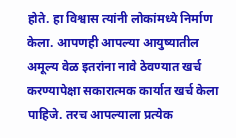होते. हा विश्वास त्यांनी लोकांमध्ये निर्माण केला. आपणही आपल्या आयुष्यातील अमूल्य वेळ इतरांना नावे ठेवण्यात खर्च करण्यापेक्षा सकारात्मक कार्यात खर्च केला पाहिजे. तरच आपल्याला प्रत्येक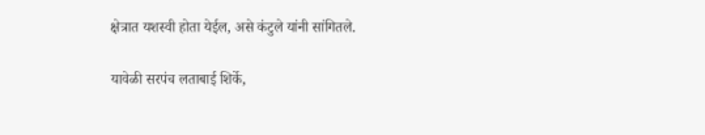क्षेत्रात यशस्वी होता येईल, असे कंटुले यांनी सांगितले.

यावेळी सरपंच लताबाई शिर्के,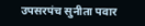उपसरपंच सुनीता पवार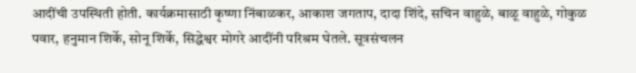आदींची उपस्थिती होती. कार्यक्रमासाठी कृष्णा निंबाळकर, आकाश जगताप, दादा शिंदे, सचिन वाहुळे, बाळू वाहुळे, गोकुळ पवार, हनुमान शिर्के, सोनू शिर्के, सिद्धेश्वर मोगरे आदींनी परिश्रम घेतले. सूत्रसंचलन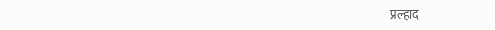प्रल्हाद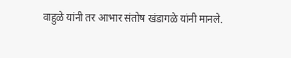वाहुळे यांनी तर आभार संतोष खंडागळे यांनी मानले.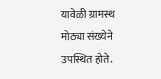यावेळी ग्रामस्थ मोठ्या संख्येने उपस्थित होते.